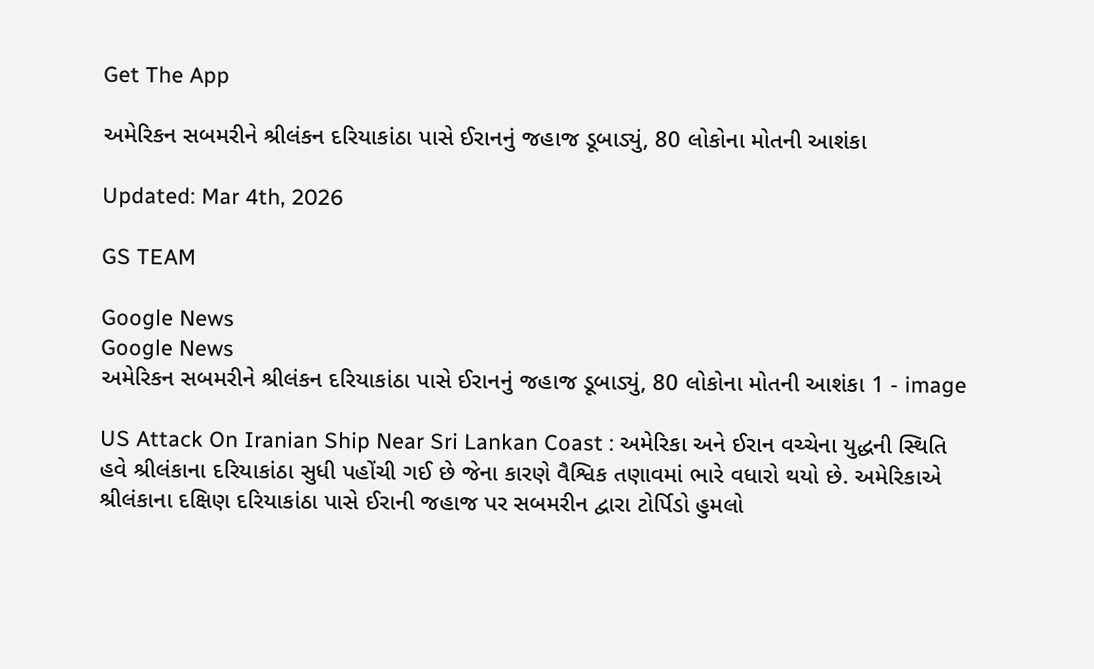Get The App

અમેરિકન સબમરીને શ્રીલંકન દરિયાકાંઠા પાસે ઈરાનનું જહાજ ડૂબાડ્યું, 80 લોકોના મોતની આશંકા

Updated: Mar 4th, 2026

GS TEAM

Google News
Google News
અમેરિકન સબમરીને શ્રીલંકન દરિયાકાંઠા પાસે ઈરાનનું જહાજ ડૂબાડ્યું, 80 લોકોના મોતની આશંકા 1 - image

US Attack On Iranian Ship Near Sri Lankan Coast : અમેરિકા અને ઈરાન વચ્ચેના યુદ્ધની સ્થિતિ હવે શ્રીલંકાના દરિયાકાંઠા સુધી પહોંચી ગઈ છે જેના કારણે વૈશ્વિક તણાવમાં ભારે વધારો થયો છે. અમેરિકાએ શ્રીલંકાના દક્ષિણ દરિયાકાંઠા પાસે ઈરાની જહાજ પર સબમરીન દ્વારા ટોર્પિડો હુમલો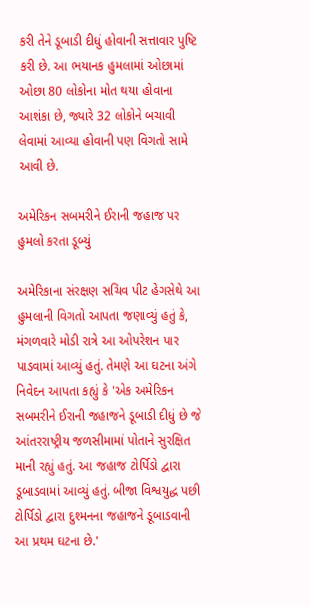કરી તેને ડૂબાડી દીધું હોવાની સત્તાવાર પુષ્ટિ કરી છે. આ ભયાનક હુમલામાં ઓછામાં ઓછા 80 લોકોના મોત થયા હોવાના આશંકા છે, જ્યારે 32 લોકોને બચાવી લેવામાં આવ્યા હોવાની પણ વિગતો સામે આવી છે.

અમેરિકન સબમરીને ઈરાની જહાજ પર હુમલો કરતા ડૂબ્યું

અમેરિકાના સંરક્ષણ સચિવ પીટ હેગસેથે આ હુમલાની વિગતો આપતા જણાવ્યું હતું કે, મંગળવારે મોડી રાત્રે આ ઓપરેશન પાર પાડવામાં આવ્યું હતું. તેમણે આ ઘટના અંગે નિવેદન આપતા કહ્યું કે 'એક અમેરિકન સબમરીને ઈરાની જહાજને ડૂબાડી દીધું છે જે આંતરરાષ્ટ્રીય જળસીમામાં પોતાને સુરક્ષિત માની રહ્યું હતું. આ જહાજ ટોર્પિડો દ્વારા ડૂબાડવામાં આવ્યું હતું. બીજા વિશ્વયુદ્ધ પછી ટોર્પિડો દ્વારા દુશ્મનના જહાજને ડૂબાડવાની આ પ્રથમ ઘટના છે.'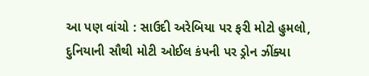આ પણ વાંચો : સાઉદી અરેબિયા પર ફરી મોટો હુમલો, દુનિયાની સૌથી મોટી ઓઈલ કંપની પર ડ્રોન ઝીંક્યા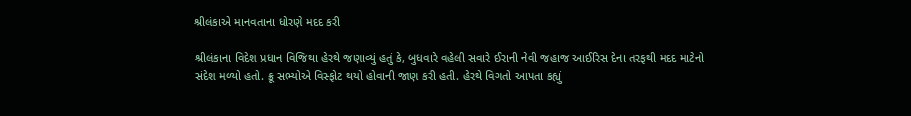શ્રીલંકાએ માનવતાના ધોરણે મદદ કરી

શ્રીલંકાના વિદેશ પ્રધાન વિજિથા હેરથે જણાવ્યું હતું કે, બુધવારે વહેલી સવારે ઈરાની નેવી જહાજ આઈરિસ દેના તરફથી મદદ માટેનો સંદેશ મળ્યો હતો. ક્રૂ સભ્યોએ વિસ્ફોટ થયો હોવાની જાણ કરી હતી. હેરથે વિગતો આપતા કહ્યું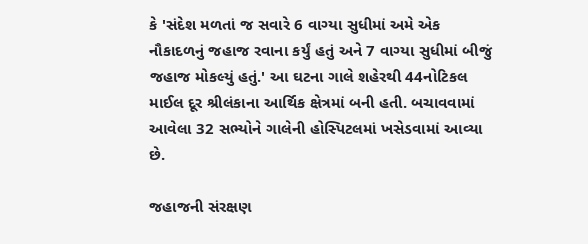કે 'સંદેશ મળતાં જ સવારે 6 વાગ્યા સુધીમાં અમે એક નૌકાદળનું જહાજ રવાના કર્યું હતું અને 7 વાગ્યા સુધીમાં બીજું જહાજ મોકલ્યું હતું.' આ ઘટના ગાલે શહેરથી 44નોટિકલ માઈલ દૂર શ્રીલંકાના આર્થિક ક્ષેત્રમાં બની હતી. બચાવવામાં આવેલા 32 સભ્યોને ગાલેની હોસ્પિટલમાં ખસેડવામાં આવ્યા છે.

જહાજની સંરક્ષણ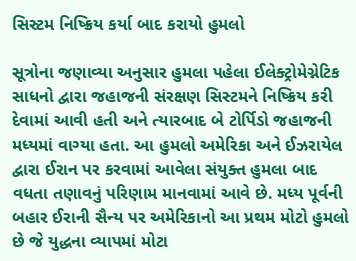સિસ્ટમ નિષ્ક્રિય કર્યા બાદ કરાયો હુમલો

સૂત્રોના જણાવ્યા અનુસાર હુમલા પહેલા ઈલેક્ટ્રોમેગ્નેટિક સાધનો દ્વારા જહાજની સંરક્ષણ સિસ્ટમને નિષ્ક્રિય કરી દેવામાં આવી હતી અને ત્યારબાદ બે ટોર્પિડો જહાજની મધ્યમાં વાગ્યા હતા. આ હુમલો અમેરિકા અને ઈઝરાયેલ દ્વારા ઈરાન પર કરવામાં આવેલા સંયુક્ત હુમલા બાદ વધતા તણાવનું પરિણામ માનવામાં આવે છે. મધ્ય પૂર્વની બહાર ઈરાની સૈન્ય પર અમેરિકાનો આ પ્રથમ મોટો હુમલો છે જે યુદ્ધના વ્યાપમાં મોટા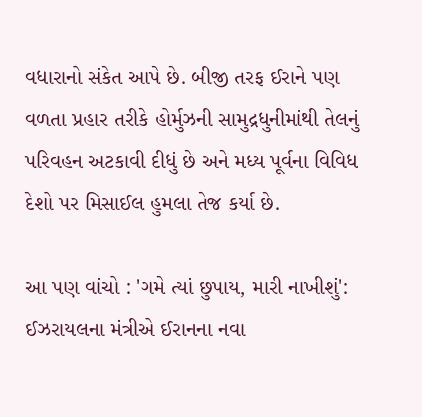વધારાનો સંકેત આપે છે. બીજી તરફ ઈરાને પણ વળતા પ્રહાર તરીકે હોર્મુઝની સામુદ્રધુનીમાંથી તેલનું પરિવહન અટકાવી દીધું છે અને મધ્ય પૂર્વના વિવિધ દેશો પર મિસાઈલ હુમલા તેજ કર્યા છે.

આ પણ વાંચો : 'ગમે ત્યાં છુપાય, મારી નાખીશું': ઈઝરાયલના મંત્રીએ ઈરાનના નવા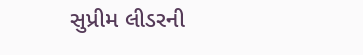સુપ્રીમ લીડરની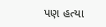પણ હત્યા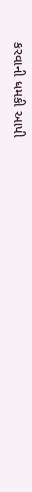કરવાની ધમકી આપી